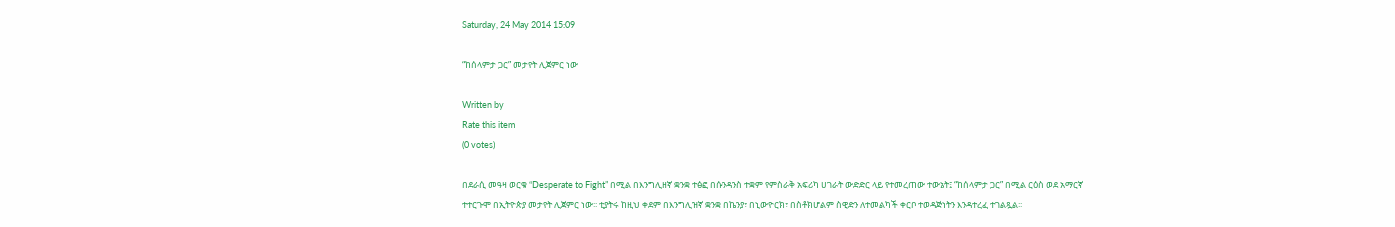Saturday, 24 May 2014 15:09

“ከሰላምታ ጋር” መታየት ሊጀምር ነው

Written by
Rate this item
(0 votes)

በደራሲ መዓዛ ወርቁ “Desperate to Fight” በሚል በእንግሊዘኛ ቋንቋ ተፅፎ በሱንዳንስ ተቋም የምስራቅ አፍሪካ ሀገራት ውድድር ላይ የተመረጠው ተውኔት፤ “ከሰላምታ ጋር” በሚል ርዕስ ወደ አማርኛ ተተርጉሞ በኢትዮጵያ መታየት ሊጀምር ነው፡፡ ቲያትሩ ከዚህ ቀደም በእንግሊዝኛ ቋንቋ በኬንያ፣ በኒውዮርክ፣ በስቶክሆልም ስዊድን ለተመልካች ቀርቦ ተወዳጅነትን እንዳተረፈ ተገልጿል፡፡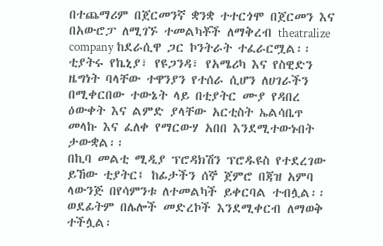በተጨማሪም በጀርመንኛ ቋንቋ ተተርጎሞ በጀርመን እና በአውሮፓ ለሚገኙ ተመልካቾች ለማቅረብ theatralize company ከደራሲዋ ጋር ኮንትራት ተፈራርሟል፡፡ ቲያትሩ የኬኒያ፣ የዩጋንዳ፣ የአሜሪካ እና የስዊድን ዜግነት ባላቸው ተዋንያን የተሰራ ሲሆን ለሀገራችን በሚቀርበው ተውኔት ላይ በቲያትር ሙያ የዳበረ ዕውቀት እና ልምድ ያላቸው አርቲስት ኤልሳቤጥ መላኩ እና ፈለቀ የማርውሃ አበበ እንደሚተውኑበት ታውቋል፡፡
በኪባ መልቲ ሚዲያ ፕሮዳክሽን ፕሮዱዩስ የተደረገው ይኸው ቲያትር፤ ከፊታችን ሰኞ ጀምሮ በጃዝ አምባ ላውንጅ በየሳምንቱ ለተመልካች ይቀርባል ተብሏል፡፡ ወደፊትም በሌሎች መድረኮች እንደሚቀርብ ለማወቅ ተችሏል፡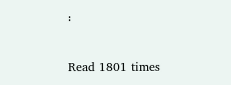፡

Read 1801 times